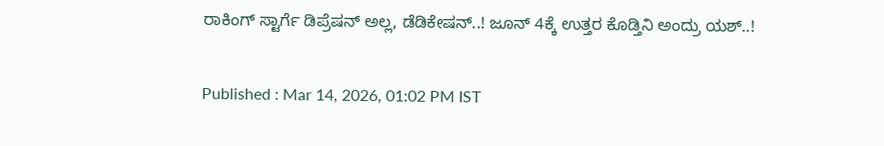ರಾಕಿಂಗ್ ಸ್ಟಾರ್ಗೆ ಡಿಪ್ರೆಷನ್ ಅಲ್ಲ, ಡೆಡಿಕೇಷನ್..! ಜೂನ್ 4ಕ್ಕೆ ಉತ್ತರ ಕೊಡ್ತಿನಿ ಅಂದ್ರು ಯಶ್..!

Published : Mar 14, 2026, 01:02 PM IST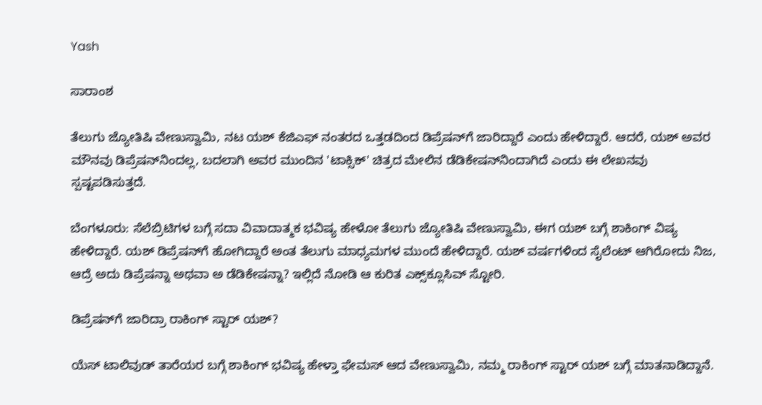Yash

ಸಾರಾಂಶ

ತೆಲುಗು ಜ್ಯೋತಿಷಿ ವೇಣುಸ್ವಾಮಿ, ನಟ ಯಶ್ ಕೆಜಿಎಫ್ ನಂತರದ ಒತ್ತಡದಿಂದ ಡಿಪ್ರೆಷನ್‌ಗೆ ಜಾರಿದ್ದಾರೆ ಎಂದು ಹೇಳಿದ್ದಾರೆ. ಆದರೆ, ಯಶ್ ಅವರ ಮೌನವು ಡಿಪ್ರೆಷನ್‌ನಿಂದಲ್ಲ, ಬದಲಾಗಿ ಅವರ ಮುಂದಿನ 'ಟಾಕ್ಸಿಕ್' ಚಿತ್ರದ ಮೇಲಿನ ಡೆಡಿಕೇಷನ್‌ನಿಂದಾಗಿದೆ ಎಂದು ಈ ಲೇಖನವು ಸ್ಪಷ್ಟಪಡಿಸುತ್ತದೆ.

ಬೆಂಗಳೂರು: ಸೆಲೆಬ್ರಿಟಿಗಳ ಬಗ್ಗೆ ಸದಾ ವಿವಾದಾತ್ಮಕ ಭವಿಷ್ಯ ಹೇಳೋ ತೆಲುಗು ಜ್ಯೋತಿಷಿ ವೇಣುಸ್ವಾಮಿ, ಈಗ ಯಶ್ ಬಗ್ಗೆ ಶಾಕಿಂಗ್ ವಿಷ್ಯ ಹೇಳಿದ್ದಾರೆ. ಯಶ್ ಡಿಪ್ರೆಷನ್‌ಗೆ ಹೋಗಿದ್ದಾರೆ ಅಂತ ತೆಲುಗು ಮಾಧ್ಯಮಗಳ ಮುಂದೆ ಹೇಳಿದ್ದಾರೆ. ಯಶ್ ವರ್ಷಗಳಿಂದ ಸೈಲೆಂಟ್ ಆಗಿರೋದು ನಿಜ, ಆದ್ರೆ ಅದು ಡಿಪ್ರೆಷನ್ನಾ ಅಥವಾ ಅ ಡೆಡಿಕೇಷನ್ನಾ? ಇಲ್ಲಿದೆ ನೋಡಿ ಆ ಕುರಿತ ಎಕ್ಸ್‌ಕ್ಲೂಸಿವ್ ಸ್ಟೋರಿ.

ಡಿಪ್ರೆಷನ್‌ಗೆ ಜಾರಿದ್ರಾ ರಾಕಿಂಗ್ ಸ್ಟಾರ್ ಯಶ್?

ಯೆಸ್ ಟಾಲಿವುಡ್ ತಾರೆಯರ ಬಗ್ಗೆ ಶಾಕಿಂಗ್ ಭವಿಷ್ಯ ಹೇಳ್ತಾ ಫೇಮಸ್ ಆದ ವೇಣುಸ್ವಾಮಿ, ನಮ್ಮ ರಾಕಿಂಗ್ ಸ್ಟಾರ್ ಯಶ್ ಬಗ್ಗೆ ಮಾತನಾಡಿದ್ದಾನೆ.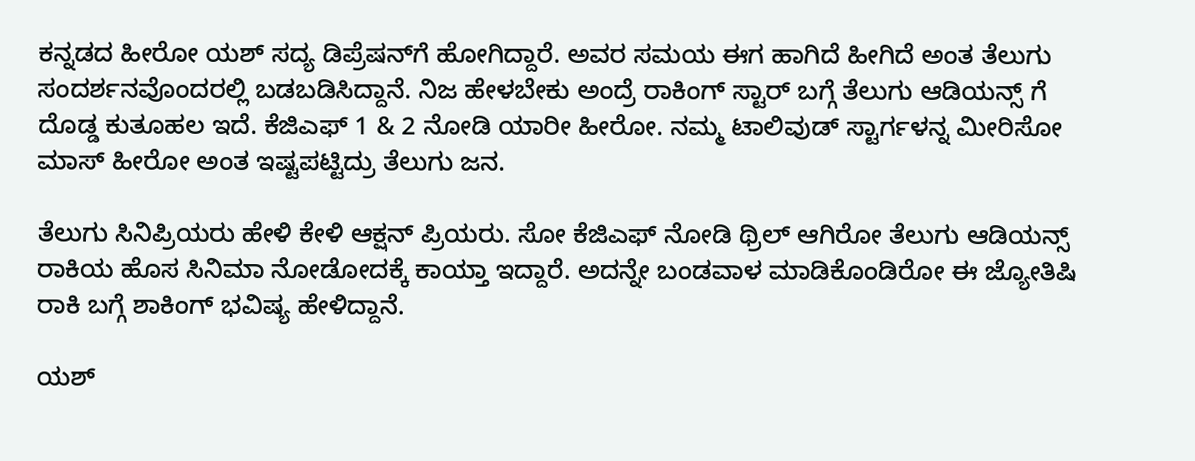ಕನ್ನಡದ ಹೀರೋ ಯಶ್ ಸದ್ಯ ಡಿಪ್ರೆಷನ್‌ಗೆ ಹೋಗಿದ್ದಾರೆ. ಅವರ ಸಮಯ ಈಗ ಹಾಗಿದೆ ಹೀಗಿದೆ ಅಂತ ತೆಲುಗು ಸಂದರ್ಶನವೊಂದರಲ್ಲಿ ಬಡಬಡಿಸಿದ್ದಾನೆ. ನಿಜ ಹೇಳಬೇಕು ಅಂದ್ರೆ ರಾಕಿಂಗ್ ಸ್ಟಾರ್ ಬಗ್ಗೆ ತೆಲುಗು ಆಡಿಯನ್ಸ್ ಗೆ ದೊಡ್ಡ ಕುತೂಹಲ ಇದೆ. ಕೆಜಿಎಫ್ 1 & 2 ನೋಡಿ ಯಾರೀ ಹೀರೋ. ನಮ್ಮ ಟಾಲಿವುಡ್ ಸ್ಟಾರ್ಗಳನ್ನ ಮೀರಿಸೋ ಮಾಸ್ ಹೀರೋ ಅಂತ ಇಷ್ಟಪಟ್ಟಿದ್ರು ತೆಲುಗು ಜನ.

ತೆಲುಗು ಸಿನಿಪ್ರಿಯರು ಹೇಳಿ ಕೇಳಿ ಆಕ್ಷನ್ ಪ್ರಿಯರು. ಸೋ ಕೆಜಿಎಫ್ ನೋಡಿ ಥ್ರಿಲ್ ಆಗಿರೋ ತೆಲುಗು ಆಡಿಯನ್ಸ್ ರಾಕಿಯ ಹೊಸ ಸಿನಿಮಾ ನೋಡೋದಕ್ಕೆ ಕಾಯ್ತಾ ಇದ್ದಾರೆ. ಅದನ್ನೇ ಬಂಡವಾಳ ಮಾಡಿಕೊಂಡಿರೋ ಈ ಜ್ಯೋತಿಷಿ ರಾಕಿ ಬಗ್ಗೆ ಶಾಕಿಂಗ್ ಭವಿಷ್ಯ ಹೇಳಿದ್ದಾನೆ.

ಯಶ್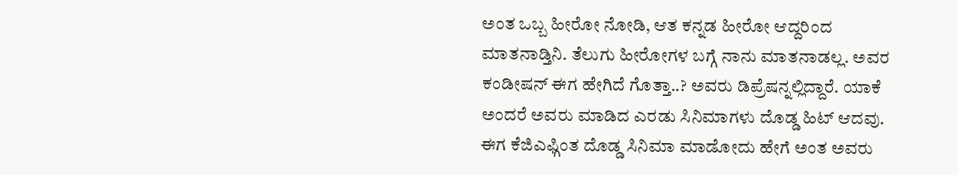ಅಂತ ಒಬ್ಬ ಹೀರೋ ನೋಡಿ, ಆತ ಕನ್ನಡ ಹೀರೋ ಆದ್ದರಿಂದ ಮಾತನಾಡ್ತಿನಿ. ತೆಲುಗು ಹೀರೋಗಳ ಬಗ್ಗೆ ನಾನು ಮಾತನಾಡಲ್ಲ. ಅವರ ಕಂಡೀಷನ್ ಈಗ ಹೇಗಿದೆ ಗೊತ್ತಾ..? ಅವರು ಡಿಪ್ರೆಷನ್ನಲ್ಲಿದ್ದಾರೆ. ಯಾಕೆ ಅಂದರೆ ಅವರು ಮಾಡಿದ ಎರಡು ಸಿನಿಮಾಗಳು ದೊಡ್ಡ ಹಿಟ್ ಆದವು. ಈಗ ಕೆಜಿಎಫ್ಗಿಂತ ದೊಡ್ಡ ಸಿನಿಮಾ ಮಾಡೋದು ಹೇಗೆ ಅಂತ ಅವರು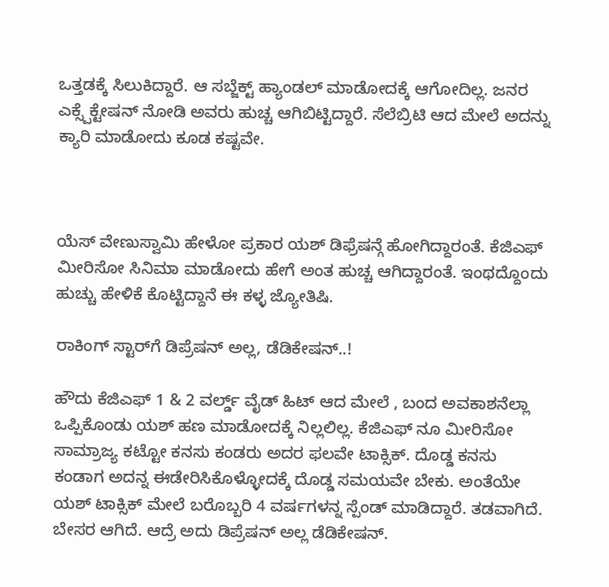ಒತ್ತಡಕ್ಕೆ ಸಿಲುಕಿದ್ದಾರೆ. ಆ ಸಬ್ಜೆಕ್ಟ್ ಹ್ಯಾಂಡಲ್ ಮಾಡೋದಕ್ಕೆ ಆಗೋದಿಲ್ಲ. ಜನರ ಎಕ್ಸ್ಪೆಕ್ಟೇಷನ್ ನೋಡಿ ಅವರು ಹುಚ್ಚ ಆಗಿಬಿಟ್ಟಿದ್ದಾರೆ. ಸೆಲೆಬ್ರಿಟಿ ಆದ ಮೇಲೆ ಅದನ್ನು ಕ್ಯಾರಿ ಮಾಡೋದು ಕೂಡ ಕಷ್ಟವೇ.



ಯೆಸ್ ವೇಣುಸ್ವಾಮಿ ಹೇಳೋ ಪ್ರಕಾರ ಯಶ್ ಡಿಫ್ರೆಷನ್ಗೆ ಹೋಗಿದ್ದಾರಂತೆ. ಕೆಜಿಎಫ್ ಮೀರಿಸೋ ಸಿನಿಮಾ ಮಾಡೋದು ಹೇಗೆ ಅಂತ ಹುಚ್ಚ ಆಗಿದ್ದಾರಂತೆ. ಇಂಥದ್ದೊಂದು ಹುಚ್ಚು ಹೇಳಿಕೆ ಕೊಟ್ಟಿದ್ದಾನೆ ಈ ಕಳ್ಳ ಜ್ಯೋತಿಷಿ.

ರಾಕಿಂಗ್ ಸ್ಟಾರ್‌ಗೆ ಡಿಪ್ರೆಷನ್ ಅಲ್ಲ, ಡೆಡಿಕೇಷನ್..!

ಹೌದು ಕೆಜಿಎಫ್ 1 & 2 ವರ್ಲ್ಡ್ ವೈಡ್ ಹಿಟ್ ಆದ ಮೇಲೆ , ಬಂದ ಅವಕಾಶನೆಲ್ಲಾ ಒಪ್ಪಿಕೊಂಡು ಯಶ್ ಹಣ ಮಾಡೋದಕ್ಕೆ ನಿಲ್ಲಲಿಲ್ಲ. ಕೆಜಿಎಫ್ ನೂ ಮೀರಿಸೋ ಸಾಮ್ರಾಜ್ಯ ಕಟ್ಟೋ ಕನಸು ಕಂಡರು ಅದರ ಫಲವೇ ಟಾಕ್ಸಿಕ್. ದೊಡ್ಡ ಕನಸು ಕಂಡಾಗ ಅದನ್ನ ಈಡೇರಿಸಿಕೊಳ್ಳೋದಕ್ಕೆ ದೊಡ್ಡ ಸಮಯವೇ ಬೇಕು. ಅಂತೆಯೇ ಯಶ್ ಟಾಕ್ಸಿಕ್ ಮೇಲೆ ಬರೊಬ್ಬರಿ 4 ವರ್ಷಗಳನ್ನ ಸ್ಪೆಂಡ್ ಮಾಡಿದ್ದಾರೆ. ತಡವಾಗಿದೆ. ಬೇಸರ ಆಗಿದೆ. ಆದ್ರೆ ಅದು ಡಿಪ್ರೆಷನ್ ಅಲ್ಲ ಡೆಡಿಕೇಷನ್.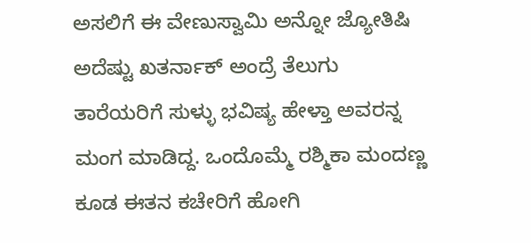ಅಸಲಿಗೆ ಈ ವೇಣುಸ್ವಾಮಿ ಅನ್ನೋ ಜ್ಯೋತಿಷಿ ಅದೆಷ್ಟು ಖತರ್ನಾಕ್ ಅಂದ್ರೆ ತೆಲುಗು ತಾರೆಯರಿಗೆ ಸುಳ್ಳು ಭವಿಷ್ಯ ಹೇಳ್ತಾ ಅವರನ್ನ ಮಂಗ ಮಾಡಿದ್ದ. ಒಂದೊಮ್ಮೆ ರಶ್ಮಿಕಾ ಮಂದಣ್ಣ ಕೂಡ ಈತನ ಕಚೇರಿಗೆ ಹೋಗಿ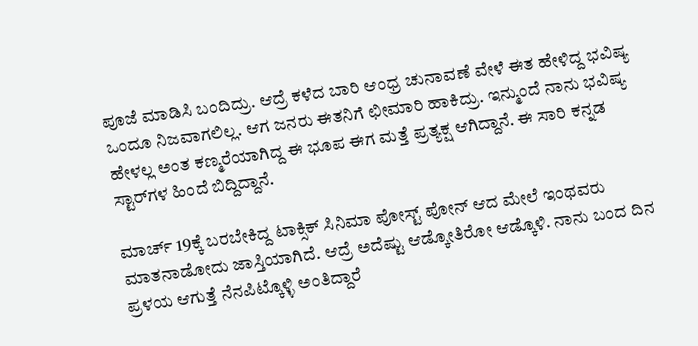ಪೂಜೆ ಮಾಡಿಸಿ ಬಂದಿದ್ರು. ಆದ್ರೆ ಕಳೆದ ಬಾರಿ ಆಂಧ್ರ ಚುನಾವಣೆ ವೇಳೆ ಈತ ಹೇಳಿದ್ದ ಭವಿಷ್ಯ ಒಂದೂ ನಿಜವಾಗಲಿಲ್ಲ. ಆಗ ಜನರು ಈತನಿಗೆ ಛೀಮಾರಿ ಹಾಕಿದ್ರು. ಇನ್ಮುಂದೆ ನಾನು ಭವಿಷ್ಯ ಹೇಳಲ್ಲ ಅಂತ ಕಣ್ಮರೆಯಾಗಿದ್ದ ಈ ಭೂಪ ಈಗ ಮತ್ತೆ ಪ್ರತ್ಯಕ್ಷ ಆಗಿದ್ದಾನೆ. ಈ ಸಾರಿ ಕನ್ನಡ ಸ್ಟಾರ್‌ಗಳ ಹಿಂದೆ ಬಿದ್ದಿದ್ದಾನೆ.

ಮಾರ್ಚ್ 19ಕ್ಕೆ ಬರಬೇಕಿದ್ದ ಟಾಕ್ಸಿಕ್ ಸಿನಿಮಾ ಪೋಸ್ಟ್ ಪೋನ್ ಆದ ಮೇಲೆ ಇಂಥವರು ಮಾತನಾಡೋದು ಜಾಸ್ತಿಯಾಗಿದೆ. ಆದ್ರೆ ಅದೆಷ್ಟು ಆಡ್ಕೋತಿರೋ ಆಡ್ಕೊಳಿ. ನಾನು ಬಂದ ದಿನ ಪ್ರಳಯ ಆಗುತ್ತೆ ನೆನಪಿಟ್ಕೊಳ್ಳಿ ಅಂತಿದ್ದಾರೆ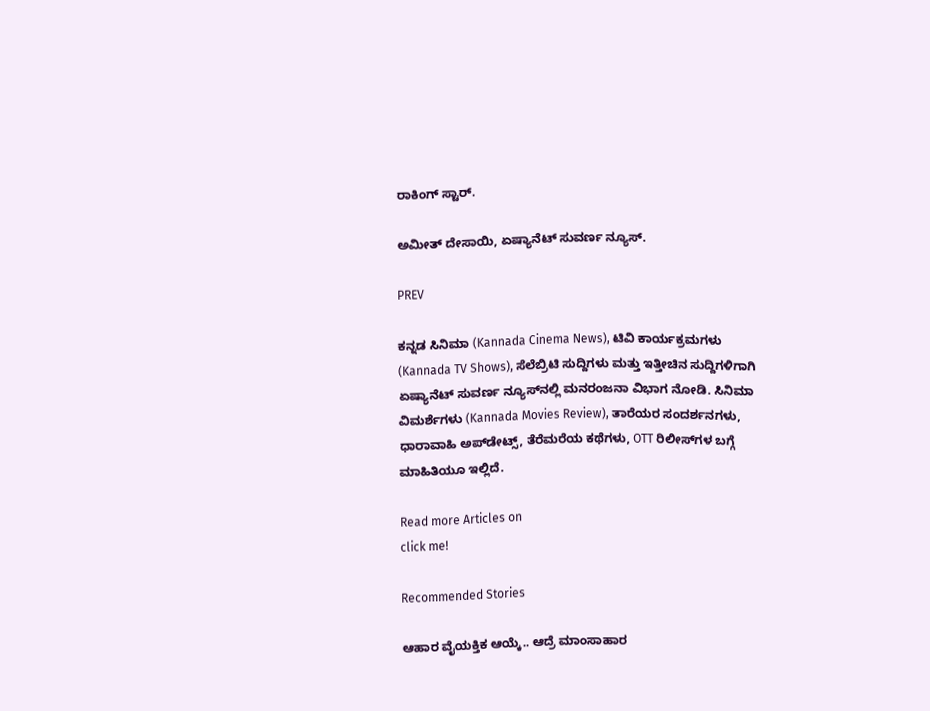ರಾಕಿಂಗ್ ಸ್ಟಾರ್.

ಅಮೀತ್ ದೇಸಾಯಿ, ಏಷ್ಯಾನೆಟ್ ಸುವರ್ಣ ನ್ಯೂಸ್.

PREV

ಕನ್ನಡ ಸಿನಿಮಾ (Kannada Cinema News), ಟಿವಿ ಕಾರ್ಯಕ್ರಮಗಳು (Kannada TV Shows), ಸೆಲೆಬ್ರಿಟಿ ಸುದ್ದಿಗಳು ಮತ್ತು ಇತ್ತೀಚಿನ ಸುದ್ದಿಗಳಿಗಾಗಿ ಏಷ್ಯಾನೆಟ್ ಸುವರ್ಣ ನ್ಯೂಸ್‌ನಲ್ಲಿ ಮನರಂಜನಾ ವಿಭಾಗ ನೋಡಿ. ಸಿನಿಮಾ ವಿಮರ್ಶೆಗಳು (Kannada Movies Review), ತಾರೆಯರ ಸಂದರ್ಶನಗಳು, ಧಾರಾವಾಹಿ ಅಪ್‌ಡೇಟ್ಸ್‌, ತೆರೆಮರೆಯ ಕಥೆಗಳು, OTT ರಿಲೀಸ್‌ಗಳ ಬಗ್ಗೆ ಮಾಹಿತಿಯೂ ಇಲ್ಲಿದೆ.

Read more Articles on
click me!

Recommended Stories

ಆಹಾರ ವೈಯಕ್ತಿಕ ಆಯ್ಕೆ.. ಆದ್ರೆ ಮಾಂಸಾಹಾರ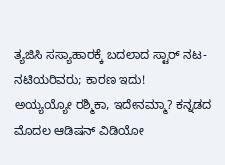ತ್ಯಜಿಸಿ ಸಸ್ಯಾಹಾರಕ್ಕೆ ಬದಲಾದ ಸ್ಟಾರ್ ನಟ-ನಟಿಯರಿವರು; ಕಾರಣ ಇದು!
ಅಯ್ಯಯ್ಯೋ ರಶ್ಮಿಕಾ, ಇದೇನಮ್ಮಾ? ಕನ್ನಡದ ಮೊದಲ ಆಡಿಷನ್ ವಿಡಿಯೋ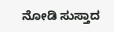ನೋಡಿ ಸುಸ್ತಾದ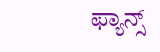ಫ್ಯಾನ್ಸ್